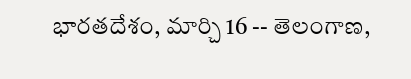భారతదేశం, మార్చి 16 -- తెలంగాణ,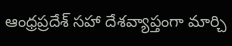ఆంధ్రప్రదేశ్ సహా దేశవ్యాప్తంగా మార్చి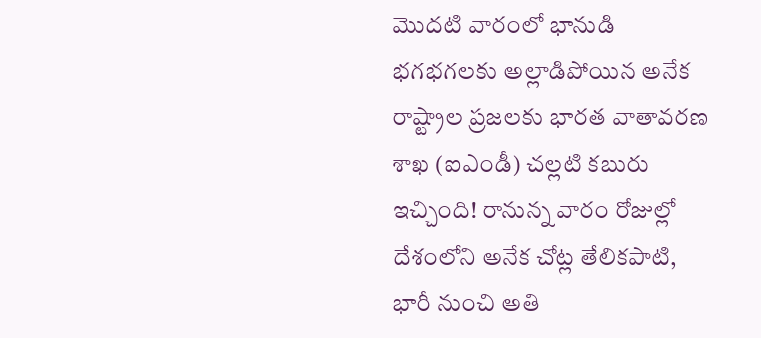మొదటి వారంలో భానుడి భగభగలకు అల్లాడిపోయిన అనేక రాష్ట్రాల ప్రజలకు భారత వాతావరణ శాఖ (ఐఎండీ) చల్లటి కబురు ఇచ్చింది! రానున్న వారం రోజుల్లో దేశంలోని అనేక చోట్ల తేలికపాటి, భారీ నుంచి అతి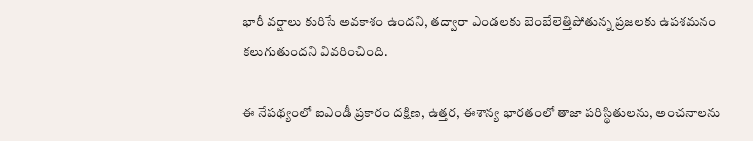భారీ వర్షాలు కురిసే అవకాశం ఉందని, తద్వారా ఎండలకు బెంబేలెత్తిపోతున్న ప్రజలకు ఉపశమనం కలుగుతుందని వివరించింది.

ఈ నేపథ్యంలో ఐఎండీ ప్రకారం దక్షిణ, ఉత్తర, ఈశాన్య భారతంలో తాజా పరిస్థితులను, అంచనాలను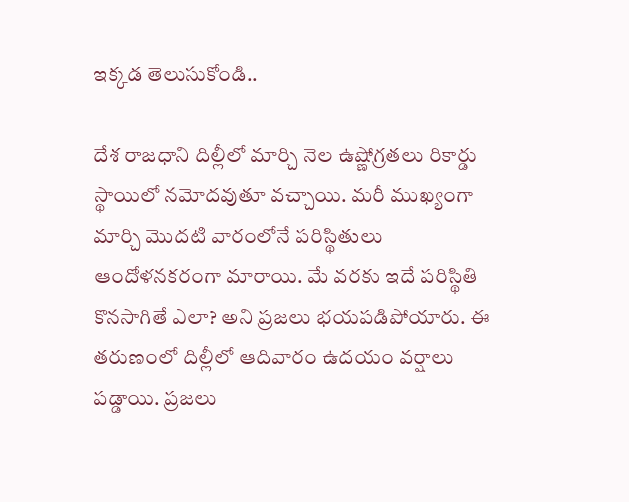ఇక్కడ తెలుసుకోండి..

దేశ రాజధాని దిల్లీలో మార్చి నెల ఉష్ణోగ్రతలు రికార్డు స్థాయిలో నమోదవుతూ వచ్చాయి. మరీ ముఖ్యంగా మార్చి మొదటి వారంలోనే పరిస్థితులు ఆందోళనకరంగా మారాయి. మే వరకు ఇదే పరిస్థితి కొనసాగితే ఎలా? అని ప్రజలు భయపడిపోయారు. ఈ తరుణంలో దిల్లీలో ఆదివారం ఉదయం వర్షాలు పడ్డాయి. ప్రజలు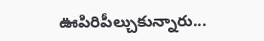ఊపిరిపీల్చుకున్నారు...